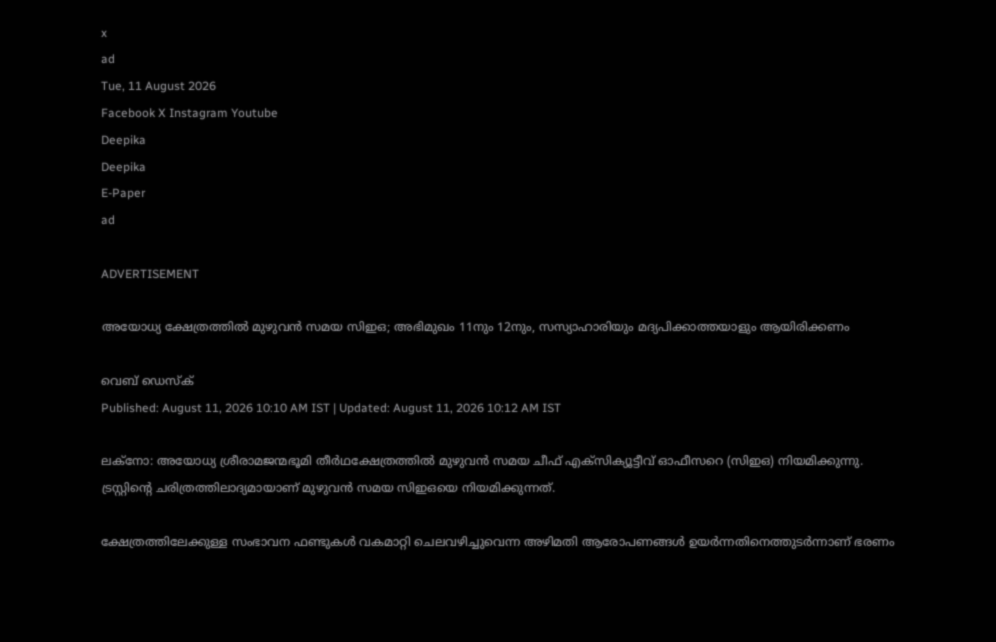x
ad
Tue, 11 August 2026
Facebook X Instagram Youtube
Deepika
Deepika
E-Paper
ad

ADVERTISEMENT

അയോധ്യ ക്ഷേത്രത്തിൽ മുഴുവൻ സമയ സിഇഒ; അഭിമുഖം 11നും 12നും, സസ്യാഹാരിയും മദ്യപിക്കാത്തയാളും ആയിരിക്കണം

വെബ് ഡെസ്ക്
Published: August 11, 2026 10:10 AM IST | Updated: August 11, 2026 10:12 AM IST

ലക്നോ: അയോധ്യ ശ്രീരാമജന്മഭൂമി തീർഥക്ഷേത്രത്തിൽ മുഴുവൻ സമയ ചീഫ് എക്സിക്യൂട്ടീവ് ഓഫീസറെ (സിഇഒ) നിയമിക്കുന്നു. ട്രസ്റ്റിന്‍റെ ചരിത്രത്തിലാദ്യമായാണ് മുഴുവൻ സമയ സിഇഒയെ നിയമിക്കുന്നത്.

ക്ഷേത്രത്തിലേക്കുള്ള സംഭാവന ഫണ്ടുകൾ വകമാറ്റി ചെലവഴിച്ചുവെന്ന അഴിമതി ആരോപണങ്ങൾ ഉയർന്നതിനെത്തുടർന്നാണ് ഭരണം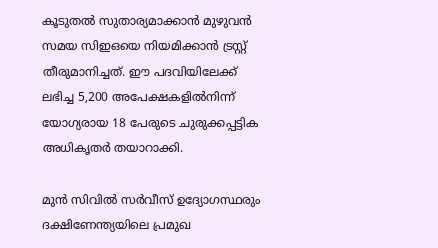കൂടുതൽ സുതാര്യമാക്കാൻ മുഴുവൻ സമയ സിഇഒയെ നിയമിക്കാൻ ട്രസ്റ്റ് തീരുമാനിച്ചത്. ഈ പദവിയിലേക്ക് ലഭിച്ച 5,200 അപേക്ഷകളിൽനിന്ന് യോഗ്യരായ 18 പേരുടെ ചുരുക്കപ്പട്ടിക അധികൃതർ തയാറാക്കി.

മുൻ സിവിൽ സർവീസ് ഉദ്യോഗസ്ഥരും ദക്ഷിണേന്ത്യയിലെ പ്രമുഖ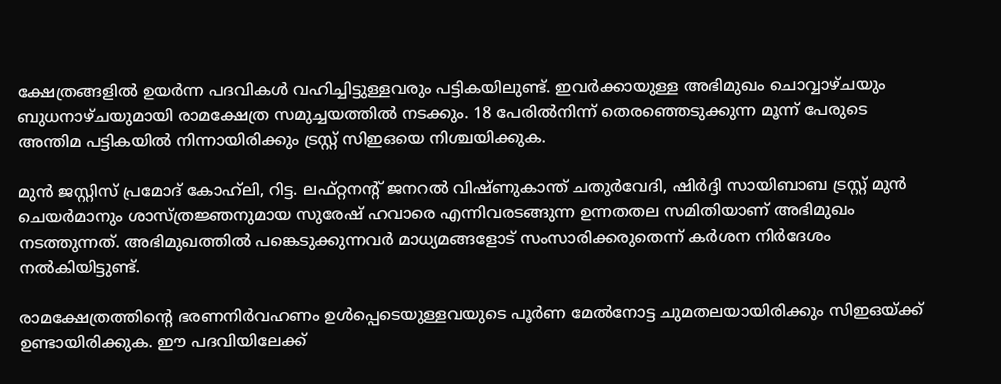ക്ഷേത്രങ്ങളിൽ ഉയർന്ന പദവികൾ വഹിച്ചിട്ടുള്ളവരും പട്ടികയിലുണ്ട്. ഇവർക്കായുള്ള അഭിമുഖം ചൊവ്വാഴ്ചയും ബുധനാഴ്ചയുമായി രാമക്ഷേത്ര സമുച്ചയത്തിൽ നടക്കും. 18 പേരിൽനിന്ന് തെരഞ്ഞെടുക്കുന്ന മൂന്ന് പേരുടെ അന്തിമ പട്ടികയിൽ നിന്നായിരിക്കും ട്രസ്റ്റ് സിഇഒയെ നിശ്ചയിക്കുക.

മുൻ ജസ്റ്റിസ് പ്രമോദ് കോഹ്‌ലി, റിട്ട. ലഫ്റ്റനന്‍റ് ജനറൽ വിഷ്ണുകാന്ത് ചതുർവേദി, ഷിർദ്ദി സായിബാബ ട്രസ്റ്റ് മുൻ ചെയർമാനും ശാസ്ത്രജ്ഞനുമായ സുരേഷ് ഹവാരെ എന്നിവരടങ്ങുന്ന ഉന്നതതല സമിതിയാണ് അഭിമുഖം നടത്തുന്നത്. അഭിമുഖത്തിൽ പങ്കെടുക്കുന്നവർ മാധ്യമങ്ങളോട് സംസാരിക്കരുതെന്ന് കർശന നിർദേശം നൽകിയിട്ടുണ്ട്.

രാമക്ഷേത്രത്തിന്‍റെ ഭരണനിർവഹണം ഉൾപ്പെടെയുള്ളവയുടെ പൂർണ മേൽനോട്ട ചുമതലയായിരിക്കും സിഇഒയ്ക്ക് ഉണ്ടായിരിക്കുക. ഈ പദവിയിലേക്ക്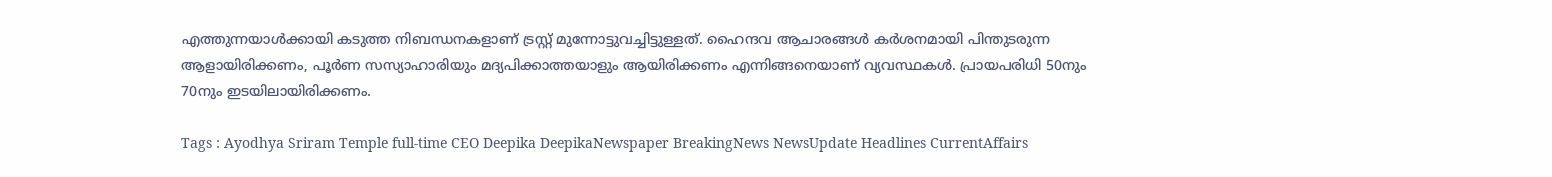എത്തുന്നയാൾക്കായി കടുത്ത നിബന്ധനകളാണ് ട്രസ്റ്റ് മുന്നോട്ടുവച്ചിട്ടുള്ളത്. ഹൈന്ദവ ആചാരങ്ങൾ കർശനമായി പിന്തുടരുന്ന ആളായിരിക്കണം, പൂർണ സസ്യാഹാരിയും മദ്യപിക്കാത്തയാളും ആയിരിക്കണം എന്നിങ്ങനെയാണ് വ്യവസ്ഥകൾ. പ്രായപരിധി 50നും 70നും ഇടയിലായിരിക്കണം.

Tags : Ayodhya Sriram Temple full-time CEO Deepika DeepikaNewspaper BreakingNews NewsUpdate Headlines CurrentAffairs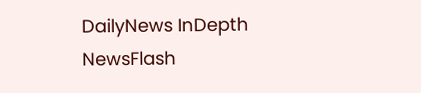DailyNews InDepth NewsFlash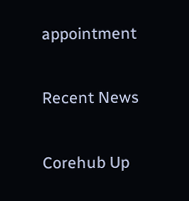appointment

Recent News

Corehub Up